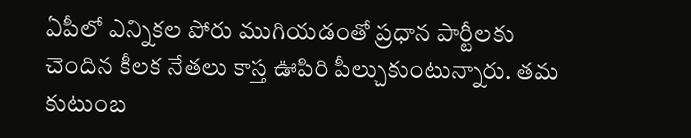ఏపీలో ఎన్నికల పోరు ముగియడంతో ప్రధాన పార్టీలకు చెందిన కీలక నేతలు కాస్త ఊపిరి పీల్చుకుంటున్నారు. తమ కుటుంబ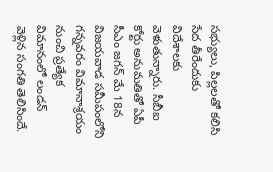సభ్యులు, పిల్లలతో కలిసి సేద తీరేందుకు విదేశాలకు వెళుతున్నారు. సీబీఐ కోర్టు అనుమతితో ఏపీ సీఎం జగన్ మే 18న విజయవాడ సమీపంలోని గన్నవరం విమానాశ్రయం నుంచి ప్రత్యేక విమానంలో లండన్ వెళ్లిన సంగతి తెలిసిందే.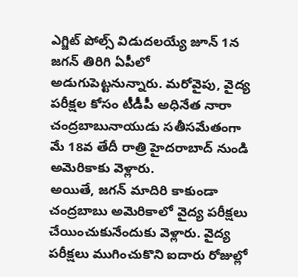ఎగ్జిట్ పోల్స్ విడుదలయ్యే జూన్ 1న జగన్ తిరిగి ఏపీలో అడుగుపెట్టనున్నారు. మరోవైపు, వైద్య పరీక్షల కోసం టీడీపీ అధినేత నారా చంద్రబాబునాయుడు సతీసమేతంగా మే 18వ తేదీ రాత్రి హైదరాబాద్ నుండి అమెరికాకు వెళ్లారు.
అయితే, జగన్ మాదిరి కాకుండా చంద్రబాబు అమెరికాలో వైద్య పరీక్షలు చేయించుకునేందుకు వెళ్లారు. వైద్య పరీక్షలు ముగించుకొని ఐదారు రోజుల్లో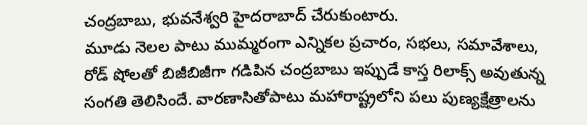చంద్రబాబు, భువనేశ్వరి హైదరాబాద్ చేరుకుంటారు.
మూడు నెలల పాటు ముమ్మరంగా ఎన్నికల ప్రచారం, సభలు, సమావేశాలు, రోడ్ షోలతో బిజీబిజీగా గడిపిన చంద్రబాబు ఇప్పుడే కాస్త రిలాక్స్ అవుతున్న సంగతి తెలిసిందే. వారణాసితోపాటు మహారాష్ట్రలోని పలు పుణ్యక్షేత్రాలను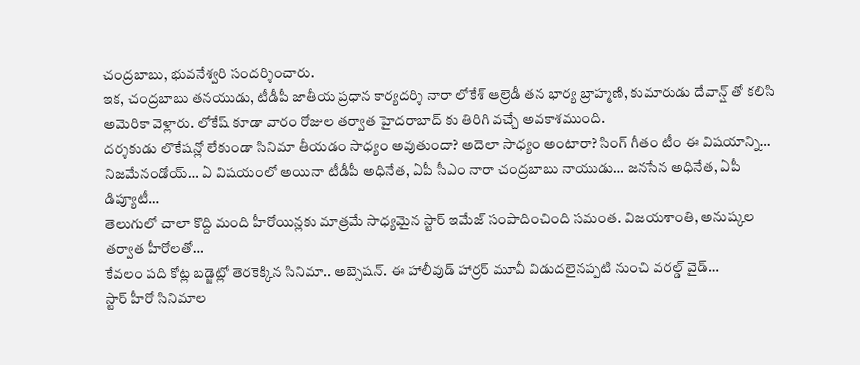చంద్రబాబు, భువనేశ్వరి సందర్శించారు.
ఇక, చంద్రబాబు తనయుడు, టీడీపీ జాతీయ ప్రధాన కార్యదర్శి నారా లోకేశ్ ఆల్రెడీ తన భార్య బ్రాహ్మణి, కుమారుడు దేవాన్ష్ తో కలిసి అమెరికా వెళ్లారు. లోకేష్ కూడా వారం రోజుల తర్వాత హైదరాబాద్ కు తిరిగి వచ్చే అవకాశముంది.
దర్శకుడు లొకేషన్లో లేకుండా సినిమా తీయడం సాధ్యం అవుతుందా? అదెలా సాధ్యం అంటారా? సింగ్ గీతం టీం ఈ విషయాన్ని…
నిజమేనండోయ్… ఏ విషయంలో అయినా టీడీపీ అధినేత, ఏపీ సీఎం నారా చంద్రబాబు నాయుడు… జనసేన అధినేత, ఏపీ డిప్యూటీ…
తెలుగులో చాలా కొద్ది మంది హీరోయిన్లకు మాత్రమే సాధ్యమైన స్టార్ ఇమేజ్ సంపాదించింది సమంత. విజయశాంతి, అనుష్కల తర్వాత హీరోలతో…
కేవలం పది కోట్ల బడ్జెట్లో తెరకెక్కిన సినిమా.. అబ్సెషన్. ఈ హాలీవుడ్ హార్రర్ మూవీ విడుదలైనప్పటి నుంచి వరల్డ్ వైడ్…
స్టార్ హీరో సినిమాల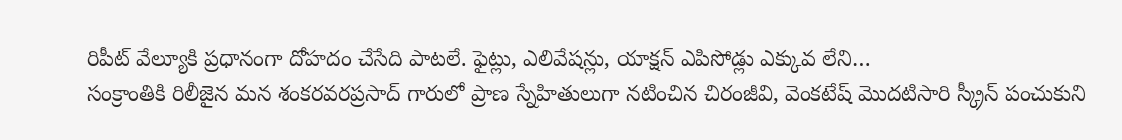రిపీట్ వేల్యూకి ప్రధానంగా దోహదం చేసేది పాటలే. ఫైట్లు, ఎలివేషన్లు, యాక్షన్ ఎపిసోడ్లు ఎక్కువ లేని…
సంక్రాంతికి రిలీజైన మన శంకరవరప్రసాద్ గారులో ప్రాణ స్నేహితులుగా నటించిన చిరంజీవి, వెంకటేష్ మొదటిసారి స్క్రీన్ పంచుకుని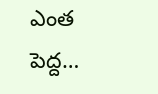ఎంత పెద్ద…